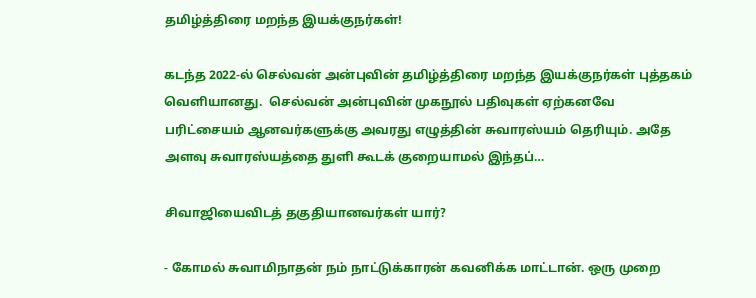தமிழ்த்திரை மறந்த இயக்குநர்கள்!

கடந்த 2022-ல் செல்வன் அன்புவின் தமிழ்த்திரை மறந்த இயக்குநர்கள் புத்தகம் வெளியானது.  செல்வன் அன்புவின் முகநூல் பதிவுகள் ஏற்கனவே பரிட்சையம் ஆனவர்களுக்கு அவரது எழுத்தின் சுவாரஸ்யம் தெரியும். அதே அளவு சுவாரஸ்யத்தை துளி கூடக் குறையாமல் இந்தப்…

சிவாஜியைவிடத் தகுதியானவர்கள் யார்?

- கோமல் சுவாமிநாதன் நம் நாட்டுக்காரன் கவனிக்க மாட்டான். ஒரு முறை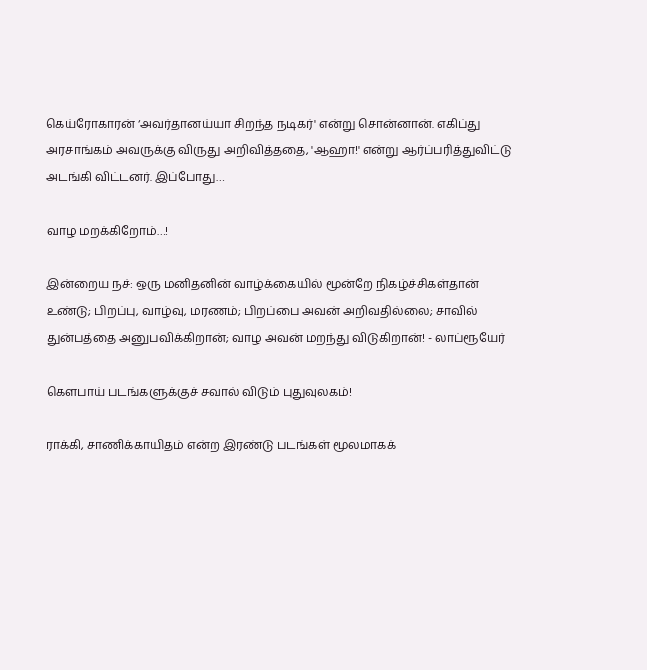கெய்ரோகாரன் ‘அவர்தானய்யா சிறந்த நடிகர்' என்று சொன்னான். எகிப்து அரசாங்கம் அவருக்கு விருது அறிவித்ததை, 'ஆஹா!' என்று ஆர்ப்பரித்துவிட்டு அடங்கி விட்டனர். இப்போது…

வாழ மறக்கிறோம்…!

இன்றைய நச்: ஒரு மனிதனின் வாழ்க்கையில் மூன்றே நிகழ்ச்சிகள்தான் உண்டு; பிறப்பு, வாழ்வு, மரணம்; பிறப்பை அவன் அறிவதில்லை; சாவில் துன்பத்தை அனுபவிக்கிறான்; வாழ அவன் மறந்து விடுகிறான்! - லாப்ரூயேர்

கௌபாய் படங்களுக்குச் சவால் விடும் புதுவுலகம்!

ராக்கி, சாணிக்காயிதம் என்ற இரண்டு படங்கள் மூலமாகக்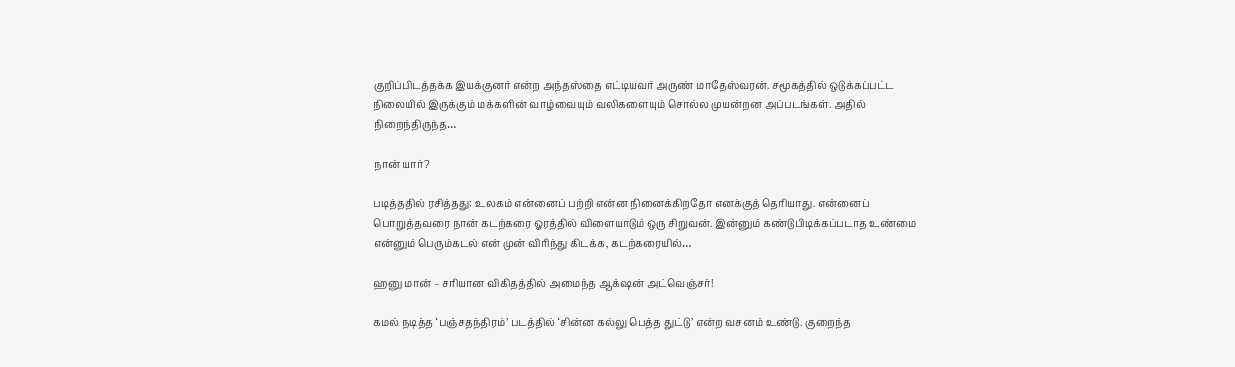குறிப்பிடத்தக்க இயக்குனர் என்ற அந்தஸ்தை எட்டியவர் அருண் மாதேஸ்வரன். சமூகத்தில் ஒடுக்கப்பட்ட நிலையில் இருக்கும் மக்களின் வாழ்வையும் வலிகளையும் சொல்ல முயன்றன அப்படங்கள். அதில் நிறைந்திருந்த…

நான் யார்?

படித்ததில் ரசித்தது: உலகம் என்னைப் பற்றி என்ன நினைக்கிறதோ எனக்குத் தெரியாது. என்னைப் பொறுத்தவரை நான் கடற்கரை ஓரத்தில் விளையாடும் ஒரு சிறுவன். இன்னும் கண்டுபிடிக்கப்படாத உண்மை என்னும் பெரும்கடல் என் முன் விரிந்து கிடக்க, கடற்கரையில்…

ஹனு மான் – சரியான விகிதத்தில் அமைந்த ஆக்‌ஷன் அட்வெஞ்சர்!

கமல் நடித்த ‘பஞ்சதந்திரம்’ படத்தில் ‘சின்ன கல்லு பெத்த துட்டு’ என்ற வசனம் உண்டு. குறைந்த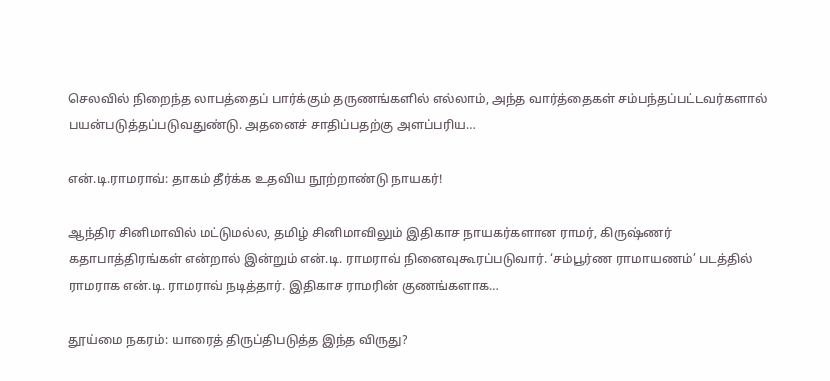செலவில் நிறைந்த லாபத்தைப் பார்க்கும் தருணங்களில் எல்லாம், அந்த வார்த்தைகள் சம்பந்தப்பட்டவர்களால் பயன்படுத்தப்படுவதுண்டு. அதனைச் சாதிப்பதற்கு அளப்பரிய…

என்.டி.ராமராவ்: தாகம் தீர்க்க உதவிய நூற்றாண்டு நாயகர்!

ஆந்திர சினிமாவில் மட்டுமல்ல, தமிழ் சினிமாவிலும் இதிகாச நாயகர்களான ராமர், கிருஷ்ணர் கதாபாத்திரங்கள் என்றால் இன்றும் என்.டி. ராமராவ் நினைவுகூரப்படுவார். ‘சம்பூர்ண ராமாயணம்’ படத்தில் ராமராக என்.டி. ராமராவ் நடித்தார். இதிகாச ராமரின் குணங்களாக…

தூய்மை நகரம்: யாரைத் திருப்திபடுத்த இந்த விருது?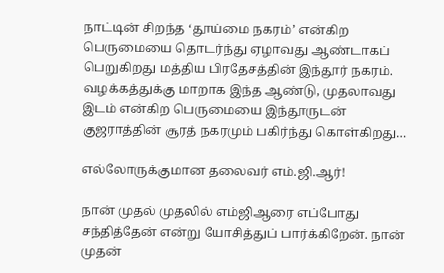நாட்டின் சிறந்த ‘தூய்மை நகரம்’ என்கிற பெருமையை தொடர்ந்து ஏழாவது ஆண்டாகப் பெறுகிறது மத்திய பிரதேசத்தின் இந்தூர் நகரம். வழக்கத்துக்கு மாறாக இந்த ஆண்டு, முதலாவது இடம் என்கிற பெருமையை இந்தூருடன் குஜராத்தின் சூரத் நகரமும் பகிர்ந்து கொள்கிறது…

எல்லோருக்குமான தலைவர் எம்.ஜி.ஆர்!

நான் முதல் முதலில் எம்ஜிஆரை எப்போது சந்தித்தேன் என்று யோசித்துப் பார்க்கிறேன். நான் முதன்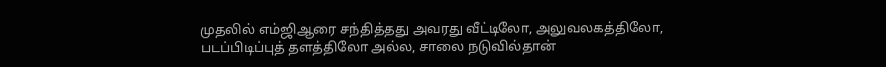முதலில் எம்ஜிஆரை சந்தித்தது அவரது வீட்டிலோ, அலுவலகத்திலோ, படப்பிடிப்புத் தளத்திலோ அல்ல, சாலை நடுவில்தான்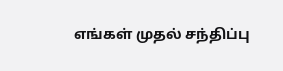எங்கள் முதல் சந்திப்பு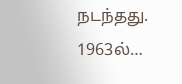நடந்தது. 1963ல்…